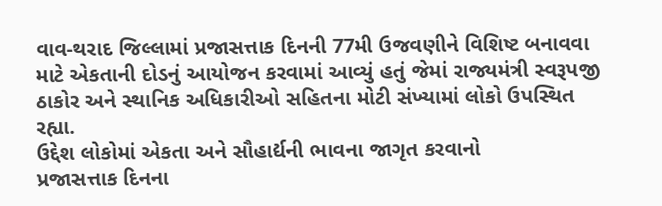વાવ-થરાદ જિલ્લામાં પ્રજાસત્તાક દિનની 77મી ઉજવણીને વિશિષ્ટ બનાવવા માટે એકતાની દોડનું આયોજન કરવામાં આવ્યું હતું જેમાં રાજ્યમંત્રી સ્વરૂપજી ઠાકોર અને સ્થાનિક અધિકારીઓ સહિતના મોટી સંખ્યામાં લોકો ઉપસ્થિત રહ્યા.
ઉદ્દેશ લોકોમાં એકતા અને સૌહાર્દ્યની ભાવના જાગૃત કરવાનો
પ્રજાસત્તાક દિનના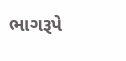ભાગરૂપે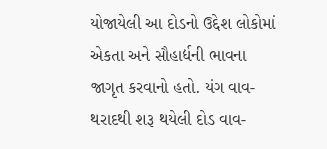યોજાયેલી આ દોડનો ઉદ્દેશ લોકોમાં એકતા અને સૌહાર્દ્યની ભાવના જાગૃત કરવાનો હતો. યંગ વાવ-થરાદથી શરૂ થયેલી દોડ વાવ-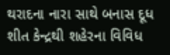થરાદના નારા સાથે બનાસ દૂધ શીત કેન્દ્રથી શહેરના વિવિધ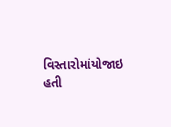વિસ્તારોમાંયોજાઇ હતી